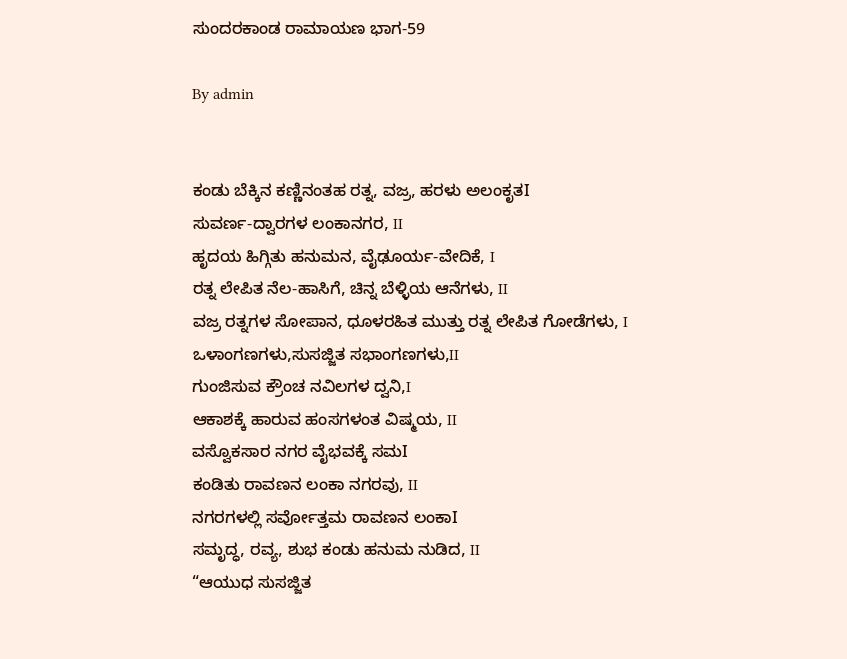ಸುಂದರಕಾಂಡ ರಾಮಾಯಣ ಭಾಗ-59

By admin


ಕಂಡು ಬೆಕ್ಕಿನ ಕಣ್ಣಿನಂತಹ ರತ್ನ, ವಜ್ರ, ಹರಳು ಅಲಂಕೃತI
ಸುವರ್ಣ-ದ್ವಾರಗಳ ಲಂಕಾನಗರ, II
ಹೃದಯ ಹಿಗ್ಗಿತು ಹನುಮನ, ವೈಢೂರ್ಯ-ವೇದಿಕೆ, I
ರತ್ನ ಲೇಪಿತ ನೆಲ-ಹಾಸಿಗೆ, ಚಿನ್ನ ಬೆಳ್ಳಿಯ ಆನೆಗಳು, II
ವಜ್ರ ರತ್ನಗಳ ಸೋಪಾನ, ಧೂಳರಹಿತ ಮುತ್ತು ರತ್ನ ಲೇಪಿತ ಗೋಡೆಗಳು, I
ಒಳಾಂಗಣಗಳು,ಸುಸಜ್ಜಿತ ಸಭಾಂಗಣಗಳು,II
ಗುಂಜಿಸುವ ಕ್ರೌಂಚ ನವಿಲಗಳ ದ್ವನಿ,I
ಆಕಾಶಕ್ಕೆ ಹಾರುವ ಹಂಸಗಳಂತ ವಿಷ್ಮಯ, II
ವಸ್ವೊಕಸಾರ ನಗರ ವೈಭವಕ್ಕೆ ಸಮI
ಕಂಡಿತು ರಾವಣನ ಲಂಕಾ ನಗರವು, II
ನಗರಗಳಲ್ಲಿ ಸರ್ವೋತ್ತಮ ರಾವಣನ ಲಂಕಾI
ಸಮೃದ್ಧ, ರವ್ಯ, ಶುಭ ಕಂಡು ಹನುಮ ನುಡಿದ, II
“ಆಯುಧ ಸುಸಜ್ಜಿತ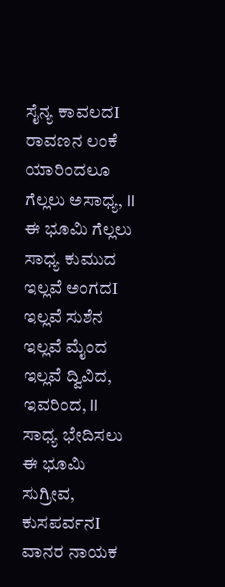ಸೈನ್ಯ ಕಾವಲದI
ರಾವಣನ ಲಂಕೆ ಯಾರಿಂದಲೂ ಗೆಲ್ಲಲು ಅಸಾಧ್ಯ, II
ಈ ಭೂಮಿ ಗೆಲ್ಲಲು ಸಾಧ್ಯ ಕುಮುದ ಇಲ್ಲವೆ ಅಂಗದI
ಇಲ್ಲವೆ ಸುಶೆನ ಇಲ್ಲವೆ ಮೈಂದ ಇಲ್ಲವೆ ದ್ವಿವಿದ, ಇವರಿಂದ, II
ಸಾಧ್ಯ ಭೇದಿಸಲು ಈ ಭೂಮಿ ಸುಗ್ರೀವ, ಕುಸಪರ್ವನI
ವಾನರ ನಾಯಕ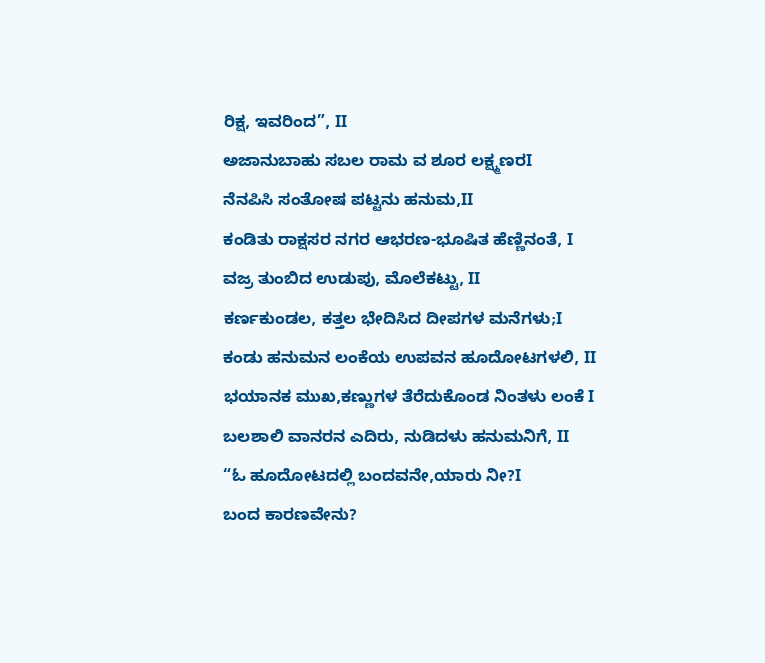ರಿಕ್ಷ, ಇವರಿಂದ”, II
ಅಜಾನುಬಾಹು ಸಬಲ ರಾಮ ವ ಶೂರ ಲಕ್ಷ್ಮಣರI
ನೆನಪಿಸಿ ಸಂತೋಷ ಪಟ್ಟನು ಹನುಮ,II
ಕಂಡಿತು ರಾಕ್ಷಸರ ನಗರ ಆಭರಣ-ಭೂಷಿತ ಹೆಣ್ಣಿನಂತೆ, I
ವಜ್ರ ತುಂಬಿದ ಉಡುಪು, ಮೊಲೆಕಟ್ಟು, II
ಕರ್ಣಕುಂಡಲ, ಕತ್ತಲ ಭೇದಿಸಿದ ದೀಪಗಳ ಮನೆಗಳು;I
ಕಂಡು ಹನುಮನ ಲಂಕೆಯ ಉಪವನ ಹೂದೋಟಗಳಲಿ, II
ಭಯಾನಕ ಮುಖ,ಕಣ್ಣುಗಳ ತೆರೆದುಕೊಂಡ ನಿಂತಳು ಲಂಕೆ I
ಬಲಶಾಲಿ ವಾನರನ ಎದಿರು, ನುಡಿದಳು ಹನುಮನಿಗೆ, II
“ಓ ಹೂದೋಟದಲ್ಲಿ ಬಂದವನೇ,ಯಾರು ನೀ?I
ಬಂದ ಕಾರಣವೇನು?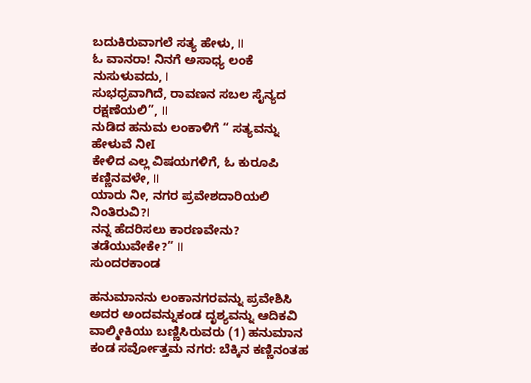ಬದುಕಿರುವಾಗಲೆ ಸತ್ಯ ಹೇಳು, II
ಓ ವಾನರಾ! ನಿನಗೆ ಅಸಾಧ್ಯ ಲಂಕೆ ನುಸುಳುವದು, I
ಸುಭಧ್ರವಾಗಿದೆ, ರಾವಣನ ಸಬಲ ಸೈನ್ಯದ ರಕ್ಷಣೆಯಲಿ”, II
ನುಡಿದ ಹನುಮ ಲಂಕಾಳಿಗೆ “ ಸತ್ಯವನ್ನು ಹೇಳುವೆ ನೀI
ಕೇಳಿದ ಎಲ್ಲ ವಿಷಯಗಳಿಗೆ, ಓ ಕುರೂಪಿ ಕಣ್ಣಿನವಳೇ, II
ಯಾರು ನೀ, ನಗರ ಪ್ರವೇಶದಾರಿಯಲಿ ನಿಂತಿರುವಿ?I
ನನ್ನ ಹೆದರಿಸಲು ಕಾರಣವೇನು? ತಡೆಯುವೇಕೇ?” II
ಸುಂದರಕಾಂಡ

ಹನುಮಾನನು ಲಂಕಾನಗರವನ್ನು ಪ್ರವೇಶಿಸಿ ಅದರ ಅಂದವನ್ನುಕಂಡ ದೃಶ್ಯವನ್ನು ಆದಿಕವಿ ವಾಲ್ಮೀಕಿಯು ಬಣ್ಣಿಸಿರುವರು (1) ಹನುಮಾನ ಕಂಡ ಸರ್ವೋತ್ತಮ ನಗರ: ಬೆಕ್ಕಿನ ಕಣ್ಣಿನಂತಹ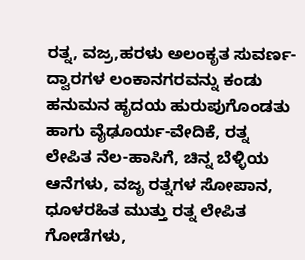ರತ್ನ, ವಜ್ರ,ಹರಳು ಅಲಂಕೃತ ಸುವರ್ಣ-ದ್ವಾರಗಳ ಲಂಕಾನಗರವನ್ನು ಕಂಡು ಹನುಮನ ಹೃದಯ ಹುರುಪುಗೊಂಡತು ಹಾಗು ವೈಢೂರ್ಯ-ವೇದಿಕೆ, ರತ್ನ ಲೇಪಿತ ನೆಲ-ಹಾಸಿಗೆ, ಚಿನ್ನ ಬೆಳ್ಳಿಯ ಆನೆಗಳು, ವಜೃ ರತ್ನಗಳ ಸೋಪಾನ, ಧೂಳರಹಿತ ಮುತ್ತು ರತ್ನ ಲೇಪಿತ ಗೋಡೆಗಳು,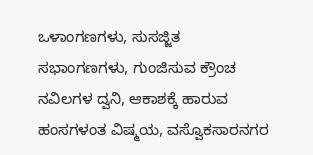ಒಳಾಂಗಣಗಳು, ಸುಸಜ್ಜಿತ ಸಭಾಂಗಣಗಳು, ಗುಂಜಿಸುವ ಕ್ರೌಂಚ ನವಿಲಗಳ ದ್ವನಿ, ಆಕಾಶಕ್ಕೆ ಹಾರುವ ಹಂಸಗಳಂತ ವಿಷ್ಮಯ, ವಸ್ವೊಕಸಾರನಗರ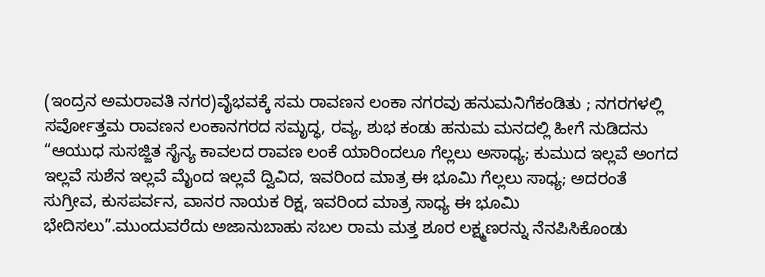(ಇಂದ್ರನ ಅಮರಾವತಿ ನಗರ)ವೈಭವಕ್ಕೆ ಸಮ ರಾವಣನ ಲಂಕಾ ನಗರವು ಹನುಮನಿಗೆಕಂಡಿತು ; ನಗರಗಳಲ್ಲಿ ಸರ್ವೋತ್ತಮ ರಾವಣನ ಲಂಕಾನಗರದ ಸಮೃದ್ಧ, ರವ್ಯ, ಶುಭ ಕಂಡು ಹನುಮ ಮನದಲ್ಲಿ ಹೀಗೆ ನುಡಿದನು “ಆಯುಧ ಸುಸಜ್ಜಿತ ಸೈನ್ಯ ಕಾವಲದ ರಾವಣ ಲಂಕೆ ಯಾರಿಂದಲೂ ಗೆಲ್ಲಲು ಅಸಾಧ್ಯ; ಕುಮುದ ಇಲ್ಲವೆ ಅಂಗದ ಇಲ್ಲವೆ ಸುಶೆನ ಇಲ್ಲವೆ ಮೈಂದ ಇಲ್ಲವೆ ದ್ವಿವಿದ, ಇವರಿಂದ ಮಾತ್ರ ಈ ಭೂಮಿ ಗೆಲ್ಲಲು ಸಾಧ್ಯ; ಅದರಂತೆ ಸುಗ್ರೀವ, ಕುಸಪರ್ವನ, ವಾನರ ನಾಯಕ ರಿಕ್ಷ, ಇವರಿಂದ ಮಾತ್ರ ಸಾಧ್ಯ ಈ ಭೂಮಿ ಭೇದಿಸಲು”.ಮುಂದುವರೆದು ಅಜಾನುಬಾಹು ಸಬಲ ರಾಮ ಮತ್ತ ಶೂರ ಲಕ್ಷ್ಮಣರನ್ನು ನೆನಪಿಸಿಕೊಂಡು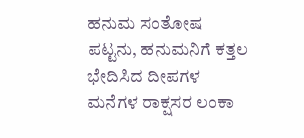ಹನುಮ ಸಂತೋಷ ಪಟ್ಟನು, ಹನುಮನಿಗೆ ಕತ್ತಲ ಭೇದಿಸಿದ ದೀಪಗಳ ಮನೆಗಳ ರಾಕ್ಷಸರ ಲಂಕಾ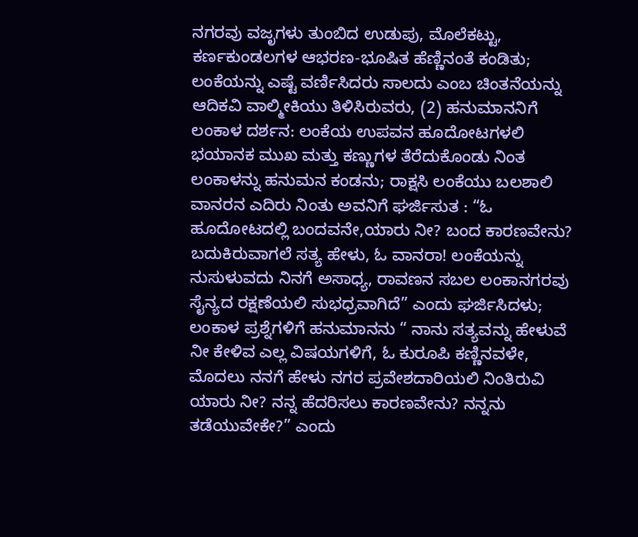ನಗರವು ವಜೃಗಳು ತುಂಬಿದ ಉಡುಪು, ಮೊಲೆಕಟ್ಟು, ಕರ್ಣಕುಂಡಲಗಳ ಆಭರಣ-ಭೂಷಿತ ಹೆಣ್ಣಿನಂತೆ ಕಂಡಿತು; ಲಂಕೆಯನ್ನು ಎಷ್ಟೆ ವರ್ಣಿಸಿದರು ಸಾಲದು ಎಂಬ ಚಿಂತನೆಯನ್ನು ಆದಿಕವಿ ವಾಲ್ಮೀಕಿಯು ತಿಳಿಸಿರುವರು, (2) ಹನುಮಾನನಿಗೆ ಲಂಕಾಳ ದರ್ಶನ: ಲಂಕೆಯ ಉಪವನ ಹೂದೋಟಗಳಲಿ ಭಯಾನಕ ಮುಖ ಮತ್ತು ಕಣ್ಣುಗಳ ತೆರೆದುಕೊಂಡು ನಿಂತ ಲಂಕಾಳನ್ನು ಹನುಮನ ಕಂಡನು; ರಾಕ್ಷಸಿ ಲಂಕೆಯು ಬಲಶಾಲಿ ವಾನರನ ಎದಿರು ನಿಂತು ಅವನಿಗೆ ಘರ್ಜಿಸುತ : “ಓ ಹೂದೋಟದಲ್ಲಿ ಬಂದವನೇ,ಯಾರು ನೀ? ಬಂದ ಕಾರಣವೇನು? ಬದುಕಿರುವಾಗಲೆ ಸತ್ಯ ಹೇಳು, ಓ ವಾನರಾ! ಲಂಕೆಯನ್ನು ನುಸುಳುವದು ನಿನಗೆ ಅಸಾಧ್ಯ, ರಾವಣನ ಸಬಲ ಲಂಕಾನಗರವು ಸೈನ್ಯದ ರಕ್ಷಣೆಯಲಿ ಸುಭಧ್ರವಾಗಿದೆ” ಎಂದು ಘರ್ಜಿಸಿದಳು; ಲಂಕಾಳ ಪ್ರಶ್ನೆಗಳಿಗೆ ಹನುಮಾನನು “ ನಾನು ಸತ್ಯವನ್ನು ಹೇಳುವೆ ನೀ ಕೇಳಿವ ಎಲ್ಲ ವಿಷಯಗಳಿಗೆ, ಓ ಕುರೂಪಿ ಕಣ್ಣಿನವಳೇ, ಮೊದಲು ನನಗೆ ಹೇಳು ನಗರ ಪ್ರವೇಶದಾರಿಯಲಿ ನಿಂತಿರುವಿ ಯಾರು ನೀ? ನನ್ನ ಹೆದರಿಸಲು ಕಾರಣವೇನು? ನನ್ನನು ತಡೆಯುವೇಕೇ?” ಎಂದು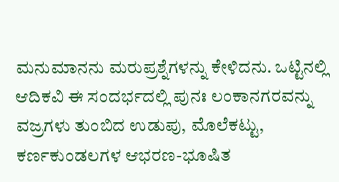ಮನುಮಾನನು ಮರುಪ್ರಶ್ನೆಗಳನ್ನು ಕೇಳಿದನು. ಒಟ್ಟಿನಲ್ಲಿ ಆದಿಕವಿ ಈ ಸಂದರ್ಭದಲ್ಲಿ ಪುನಃ ಲಂಕಾನಗರವನ್ನು ವಜ್ರಗಳು ತುಂಬಿದ ಉಡುಪು, ಮೊಲೆಕಟ್ಟು, ಕರ್ಣಕುಂಡಲಗಳ ಆಭರಣ-ಭೂಷಿತ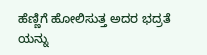ಹೆಣ್ಣಿಗೆ ಹೋಲಿಸುತ್ತ ಅದರ ಭದ್ರತೆ ಯನ್ನು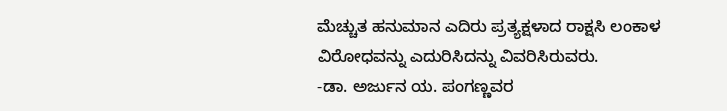ಮೆಚ್ಚುತ ಹನುಮಾನ ಎದಿರು ಪ್ರತ್ಯಕ್ಷಳಾದ ರಾಕ್ಷಸಿ ಲಂಕಾಳ ವಿರೋಧವನ್ನು ಎದುರಿಸಿದನ್ನು ವಿವರಿಸಿರುವರು.
-ಡಾ. ಅರ್ಜುನ ಯ. ಪಂಗಣ್ಣವರ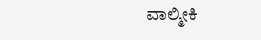ವಾಲ್ಮೀಕಿ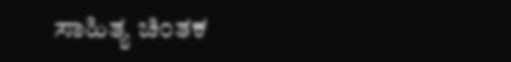ಸಾಹಿತ್ಯ ಚಿಂತಕ‌